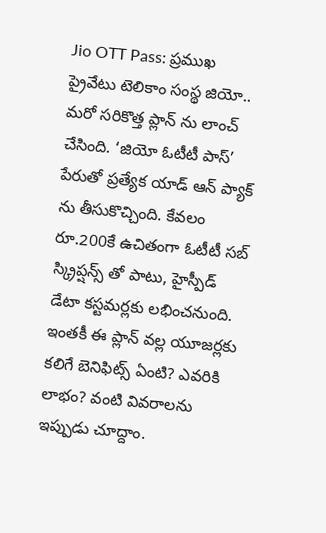Jio OTT Pass: ప్రముఖ ప్రైవేటు టెలికాం సంస్థ జియో.. మరో సరికొత్త ప్లాన్ ను లాంచ్ చేసింది. ‘జియో ఓటీటీ పాస్’ పేరుతో ప్రత్యేక యాడ్ ఆన్ ప్యాక్ ను తీసుకొచ్చింది. కేవలం రూ.200కే ఉచితంగా ఓటీటీ సబ్ స్క్రిప్షన్స్ తో పాటు, హైస్పీడ్ డేటా కస్టమర్లకు లభించనుంది. ఇంతకీ ఈ ప్లాన్ వల్ల యూజర్లకు కలిగే బెనిఫిట్స్ ఏంటి? ఎవరికి లాభం? వంటి వివరాలను ఇప్పుడు చూద్దాం.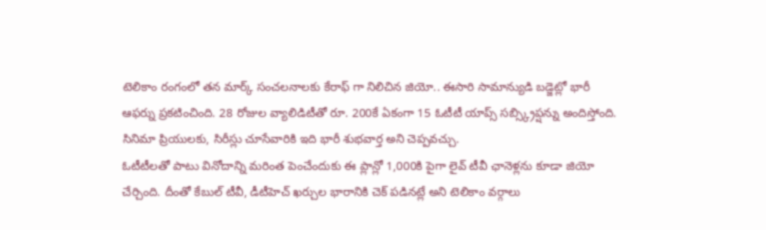టెలికాం రంగంలో తన మార్క్ సంచలనాలకు కేరాఫ్ గా నిలిచిన జియో.. ఈసారి సామాన్యుడి బడ్జెట్లో భారీ ఆఫర్ను ప్రకటించింది. 28 రోజుల వ్యాలిడిటీతో రూ. 200కే ఏకంగా 15 ఓటీటీ యాప్స్ సబ్స్క్రిప్షన్ను అందిస్తోంది. సినిమా ప్రియులకు, సిరీస్లు చూసేవారికి ఇది భారీ శుభవార్త అని చెప్పవచ్చు.
ఓటీటీలతో పాటు వినోదాన్ని మరింత పెంచేందుకు ఈ ప్లాన్లో 1,000కి పైగా లైవ్ టీవీ ఛానెళ్లను కూడా జియో చేర్చింది. దీంతో కేబుల్ టీవీ, డీటీహెచ్ ఖర్చుల భారానికి చెక్ పడినట్లే అని టెలికాం వర్గాలు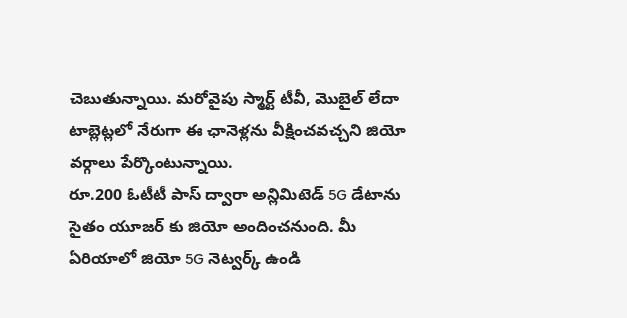చెబుతున్నాయి. మరోవైపు స్మార్ట్ టీవీ, మొబైల్ లేదా టాబ్లెట్లలో నేరుగా ఈ ఛానెళ్లను వీక్షించవచ్చని జియో వర్గాలు పేర్కొంటున్నాయి.
రూ.200 ఓటీటీ పాస్ ద్వారా అన్లిమిటెడ్ 5G డేటాను సైతం యూజర్ కు జియో అందించనుంది. మీ ఏరియాలో జియో 5G నెట్వర్క్ ఉండి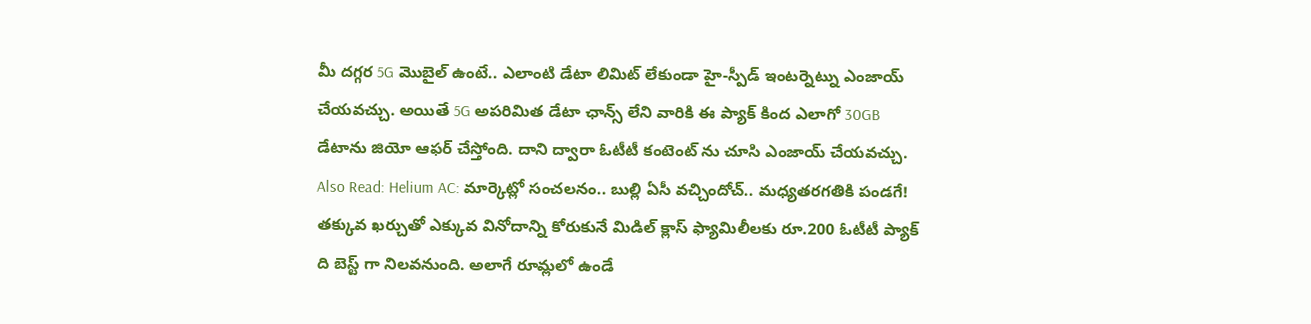మీ దగ్గర 5G మొబైల్ ఉంటే.. ఎలాంటి డేటా లిమిట్ లేకుండా హై-స్పీడ్ ఇంటర్నెట్ను ఎంజాయ్ చేయవచ్చు. అయితే 5G అపరిమిత డేటా ఛాన్స్ లేని వారికి ఈ ప్యాక్ కింద ఎలాగో 30GB డేటాను జియో ఆఫర్ చేస్తోంది. దాని ద్వారా ఓటీటీ కంటెంట్ ను చూసి ఎంజాయ్ చేయవచ్చు.
Also Read: Helium AC: మార్కెట్లో సంచలనం.. బుల్లి ఏసీ వచ్చిందోచ్.. మధ్యతరగతికి పండగే!
తక్కువ ఖర్చుతో ఎక్కువ వినోదాన్ని కోరుకునే మిడిల్ క్లాస్ ఫ్యామిలీలకు రూ.200 ఓటీటీ ప్యాక్ ది బెస్ట్ గా నిలవనుంది. అలాగే రూమ్లలో ఉండే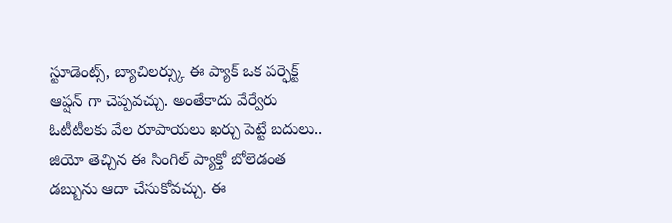స్టూడెంట్స్, బ్యాచిలర్స్కు ఈ ప్యాక్ ఒక పర్ఫెక్ట్ ఆప్షన్ గా చెప్పవచ్చు. అంతేకాదు వేర్వేరు ఓటీటీలకు వేల రూపాయలు ఖర్చు పెట్టే బదులు.. జియో తెచ్చిన ఈ సింగిల్ ప్యాక్తో బోలెడంత డబ్బును ఆదా చేసుకోవచ్చు. ఈ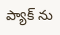ప్యాక్ ను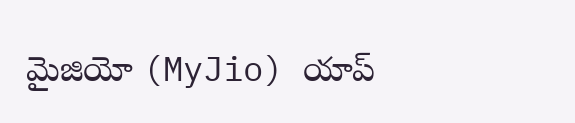మైజియో (MyJio) యాప్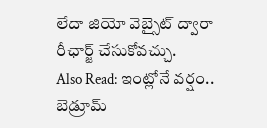లేదా జియో వెబ్సైట్ ద్వారా రీఛార్జ్ చేసుకోవచ్చు.
Also Read: ఇంట్లోనే వర్షం.. బెడ్రూమ్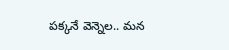పక్కనే వెన్నెల.. మన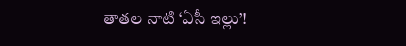తాతల నాటి ‘ఏసీ ఇల్లు’!